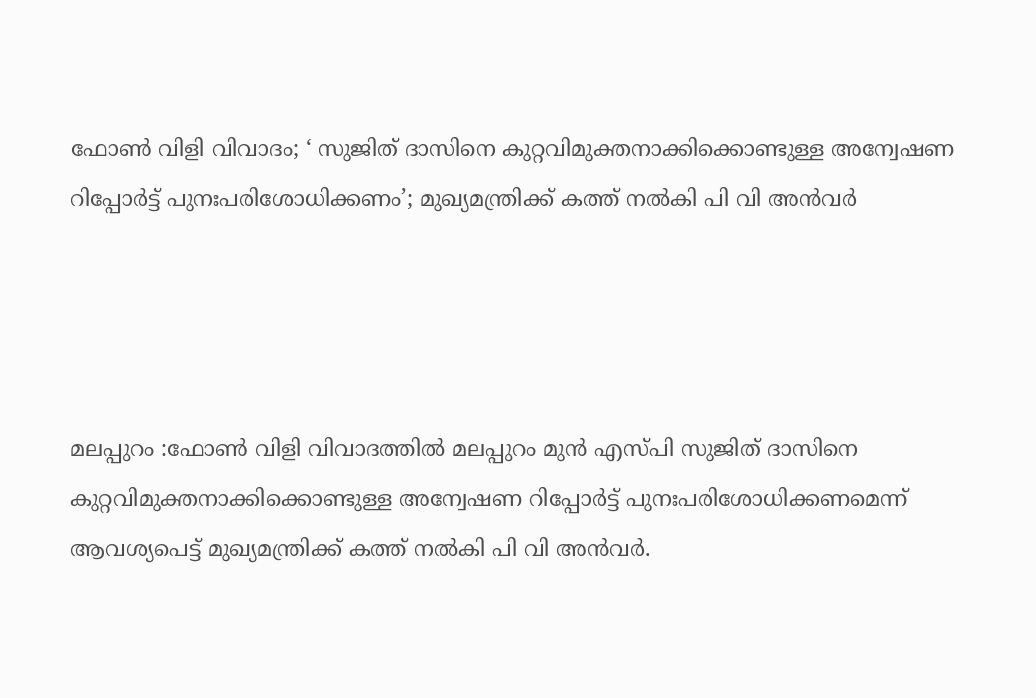ഫോണ്‍ വിളി വിവാദം; ‘ സുജിത് ദാസിനെ കുറ്റവിമുക്തനാക്കിക്കൊണ്ടുള്ള അന്വേഷണ റിപ്പോര്‍ട്ട് പുനഃപരിശോധിക്കണം’; മുഖ്യമന്ത്രിക്ക് കത്ത് നല്‍കി പി വി അന്‍വര്‍




മലപ്പുറം :ഫോണ്‍ വിളി വിവാദത്തില്‍ മലപ്പുറം മുന്‍ എസ്പി സുജിത് ദാസിനെ കുറ്റവിമുക്തനാക്കിക്കൊണ്ടുള്ള അന്വേഷണ റിപ്പോര്‍ട്ട് പുനഃപരിശോധിക്കണമെന്ന് ആവശ്യപെട്ട് മുഖ്യമന്ത്രിക്ക് കത്ത് നല്‍കി പി വി അന്‍വര്‍.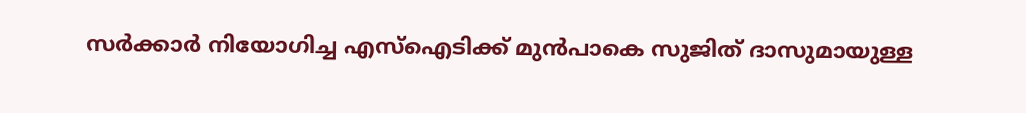സര്‍ക്കാര്‍ നിയോഗിച്ച എസ്‌ഐടിക്ക് മുന്‍പാകെ സുജിത് ദാസുമായുള്ള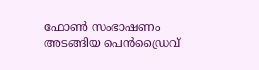ഫോണ്‍ സംഭാഷണം അടങ്ങിയ പെന്‍ഡ്രൈവ്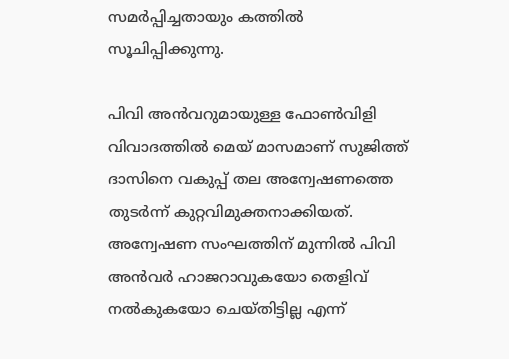സമര്‍പ്പിച്ചതായും കത്തില്‍ സൂചിപ്പിക്കുന്നു.

പിവി അന്‍വറുമായുള്ള ഫോണ്‍വിളി വിവാദത്തില്‍ മെയ് മാസമാണ് സുജിത്ത് ദാസിനെ വകുപ്പ് തല അന്വേഷണത്തെ തുടര്‍ന്ന് കുറ്റവിമുക്തനാക്കിയത്. അന്വേഷണ സംഘത്തിന് മുന്നില്‍ പിവി അന്‍വര്‍ ഹാജറാവുകയോ തെളിവ് നല്‍കുകയോ ചെയ്തിട്ടില്ല എന്ന്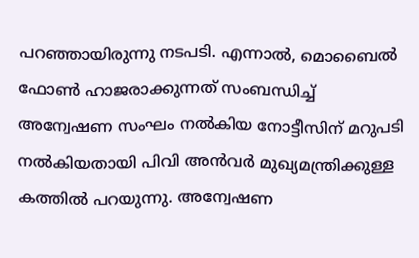പറഞ്ഞായിരുന്നു നടപടി. എന്നാല്‍, മൊബൈല്‍ ഫോണ്‍ ഹാജരാക്കുന്നത് സംബന്ധിച്ച് അന്വേഷണ സംഘം നല്‍കിയ നോട്ടീസിന് മറുപടി നല്‍കിയതായി പിവി അന്‍വര്‍ മുഖ്യമന്ത്രിക്കുള്ള കത്തില്‍ പറയുന്നു. അന്വേഷണ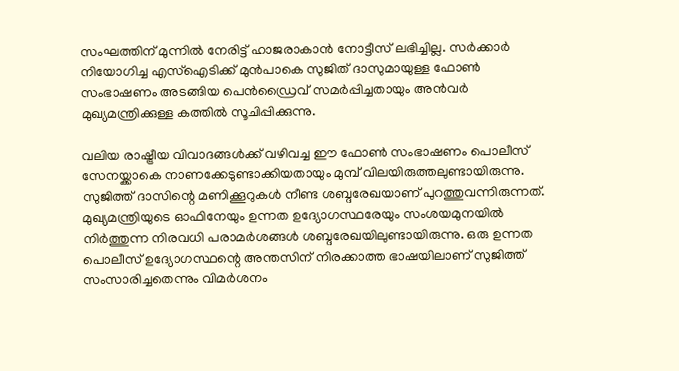സംഘത്തിന് മുന്നില്‍ നേരിട്ട് ഹാജരാകാന്‍ നോട്ടീസ് ലഭിച്ചില്ല. സര്‍ക്കാര്‍ നിയോഗിച്ച എസ്‌ഐടിക്ക് മുന്‍പാകെ സുജിത് ദാസുമായുള്ള ഫോണ്‍ സംഭാഷണം അടങ്ങിയ പെന്‍ഡ്രൈവ് സമര്‍പ്പിച്ചതായും അന്‍വര്‍ മുഖ്യമന്ത്രിക്കുള്ള കത്തില്‍ സൂചിപ്പിക്കുന്നു.

വലിയ രാഷ്ട്രീയ വിവാദങ്ങള്‍ക്ക് വഴിവച്ച ഈ ഫോണ്‍ സംഭാഷണം പൊലീസ് സേനയ്ക്കാകെ നാണക്കേടുണ്ടാക്കിയതായും മുമ്പ് വിലയിരുത്തലുണ്ടായിരുന്നു. സുജിത്ത് ദാസിന്റെ മണിക്കൂറുകള്‍ നീണ്ട ശബ്ദരേഖയാണ് പുറത്തുവന്നിരുന്നത്. മുഖ്യമന്ത്രിയുടെ ഓഫിനേയും ഉന്നത ഉദ്യോഗസ്ഥരേയും സംശയമുനയില്‍ നിര്‍ത്തുന്ന നിരവധി പരാമര്‍ശങ്ങള്‍ ശബ്ദരേഖയിലുണ്ടായിരുന്നു. ഒരു ഉന്നത പൊലീസ് ഉദ്യോഗസ്ഥന്റെ അന്തസിന് നിരക്കാത്ത ഭാഷയിലാണ് സുജിത്ത് സംസാരിച്ചതെന്നും വിമര്‍ശനം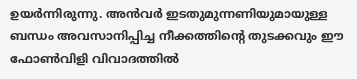ഉയര്‍ന്നിരുന്നു. അന്‍വര്‍ ഇടതുമുന്നണിയുമായുള്ള ബന്ധം അവസാനിപ്പിച്ച നീക്കത്തിന്റെ തുടക്കവും ഈ ഫോണ്‍വിളി വിവാദത്തില്‍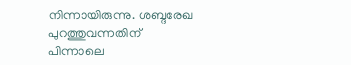നിന്നായിരുന്നു. ശബ്ദരേഖ പുറത്തുവന്നതിന് പിന്നാലെ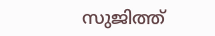സുജിത്ത്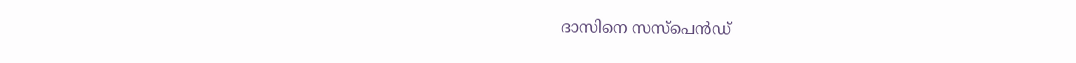ദാസിനെ സസ്പെന്‍ഡ്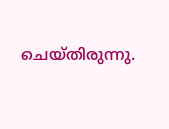ചെയ്തിരുന്നു.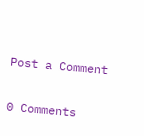Post a Comment

0 Comments